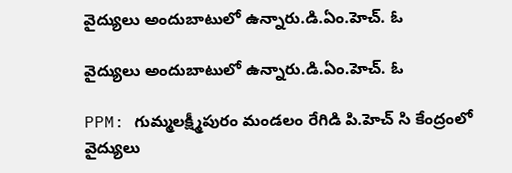వైద్యులు అందుబాటులో ఉన్నారు.డి.ఏం.హెచ్. ఓ

వైద్యులు అందుబాటులో ఉన్నారు.డి.ఏం.హెచ్. ఓ

PPM: గుమ్మలక్ష్మీపురం మండలం రేగిడి పి.హెచ్ సి కేంద్రంలో వైద్యులు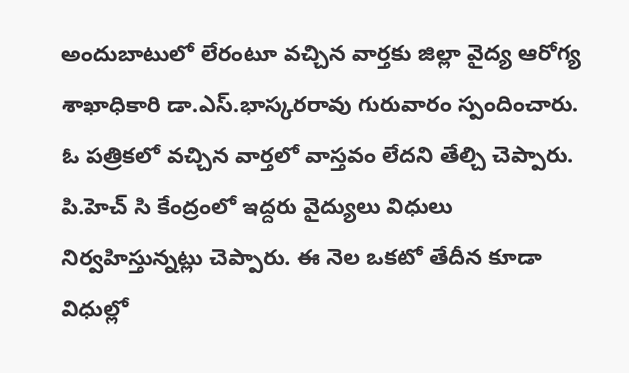అందుబాటులో లేరంటూ వచ్చిన వార్తకు జిల్లా వైద్య ఆరోగ్య శాఖాధికారి డా.ఎస్.భాస్కరరావు గురువారం స్పందించారు. ఓ పత్రికలో వచ్చిన వార్తలో వాస్తవం లేదని తేల్చి చెప్పారు. పి.హెచ్ సి కేంద్రంలో ఇద్దరు వైద్యులు విధులు నిర్వహిస్తున్నట్లు చెప్పారు. ఈ నెల ఒకటో తేదీన కూడా విధుల్లో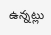ఉన్నట్లు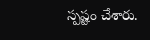స్పష్టం చేశారు.